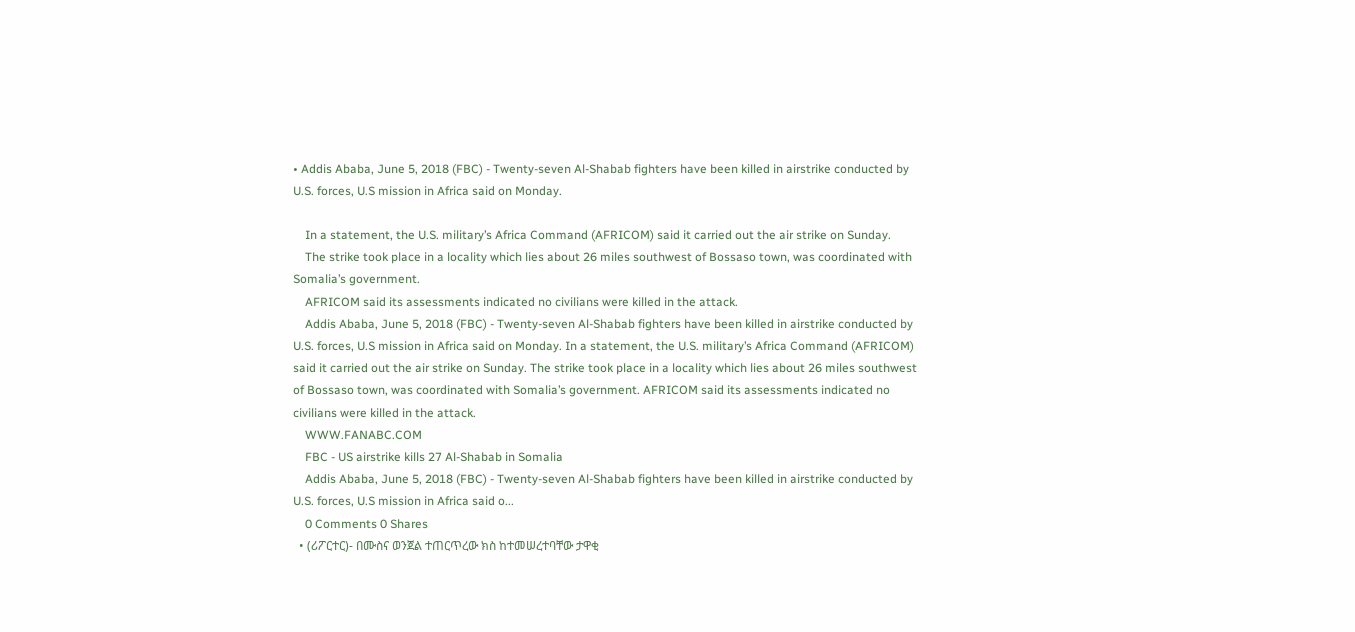• Addis Ababa, June 5, 2018 (FBC) - Twenty-seven Al-Shabab fighters have been killed in airstrike conducted by U.S. forces, U.S mission in Africa said on Monday.

    In a statement, the U.S. military’s Africa Command (AFRICOM) said it carried out the air strike on Sunday.
    The strike took place in a locality which lies about 26 miles southwest of Bossaso town, was coordinated with Somalia’s government.
    AFRICOM said its assessments indicated no civilians were killed in the attack.
    Addis Ababa, June 5, 2018 (FBC) - Twenty-seven Al-Shabab fighters have been killed in airstrike conducted by U.S. forces, U.S mission in Africa said on Monday. In a statement, the U.S. military’s Africa Command (AFRICOM) said it carried out the air strike on Sunday. The strike took place in a locality which lies about 26 miles southwest of Bossaso town, was coordinated with Somalia’s government. AFRICOM said its assessments indicated no civilians were killed in the attack.
    WWW.FANABC.COM
    FBC - US airstrike kills 27 Al-Shabab in Somalia
    Addis Ababa, June 5, 2018 (FBC) - Twenty-seven Al-Shabab fighters have been killed in airstrike conducted by U.S. forces, U.S mission in Africa said o...
    0 Comments 0 Shares
  • (ሪፖርተር)- በሙስና ወንጀል ተጠርጥረው ክስ ከተመሠረተባቸው ታዋቂ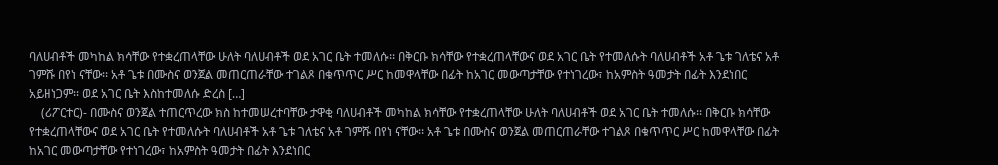ባለሀብቶች መካከል ክሳቸው የተቋረጠላቸው ሁለት ባለሀብቶች ወደ አገር ቤት ተመለሱ፡፡ በቅርቡ ክሳቸው የተቋረጠላቸውና ወደ አገር ቤት የተመለሱት ባለሀብቶች አቶ ጌቱ ገለቴና አቶ ገምሹ በየነ ናቸው፡፡ አቶ ጌቱ በሙስና ወንጀል መጠርጠራቸው ተገልጾ በቁጥጥር ሥር ከመዋላቸው በፊት ከአገር መውጣታቸው የተነገረው፣ ከአምስት ዓመታት በፊት እንደነበር አይዘነጋም፡፡ ወደ አገር ቤት እስከተመለሱ ድረስ […]
    (ሪፖርተር)- በሙስና ወንጀል ተጠርጥረው ክስ ከተመሠረተባቸው ታዋቂ ባለሀብቶች መካከል ክሳቸው የተቋረጠላቸው ሁለት ባለሀብቶች ወደ አገር ቤት ተመለሱ፡፡ በቅርቡ ክሳቸው የተቋረጠላቸውና ወደ አገር ቤት የተመለሱት ባለሀብቶች አቶ ጌቱ ገለቴና አቶ ገምሹ በየነ ናቸው፡፡ አቶ ጌቱ በሙስና ወንጀል መጠርጠራቸው ተገልጾ በቁጥጥር ሥር ከመዋላቸው በፊት ከአገር መውጣታቸው የተነገረው፣ ከአምስት ዓመታት በፊት እንደነበር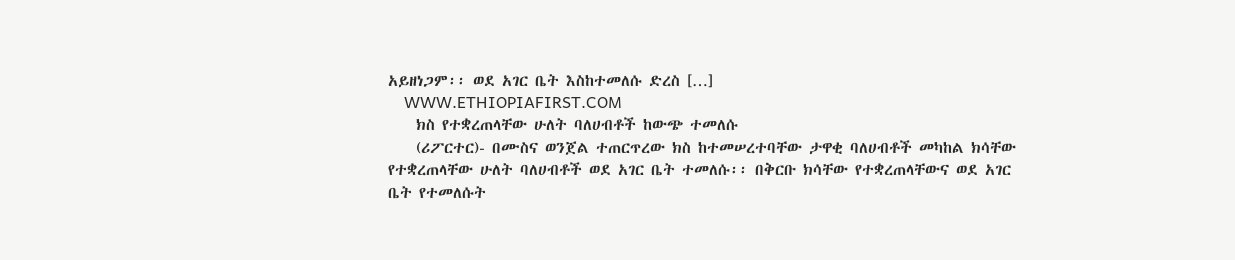አይዘነጋም፡፡ ወደ አገር ቤት እስከተመለሱ ድረስ […]
    WWW.ETHIOPIAFIRST.COM
    ክስ የተቋረጠላቸው ሁለት ባለሀብቶች ከውጭ ተመለሱ
    (ሪፖርተር)- በሙስና ወንጀል ተጠርጥረው ክስ ከተመሠረተባቸው ታዋቂ ባለሀብቶች መካከል ክሳቸው የተቋረጠላቸው ሁለት ባለሀብቶች ወደ አገር ቤት ተመለሱ፡፡ በቅርቡ ክሳቸው የተቋረጠላቸውና ወደ አገር ቤት የተመለሱት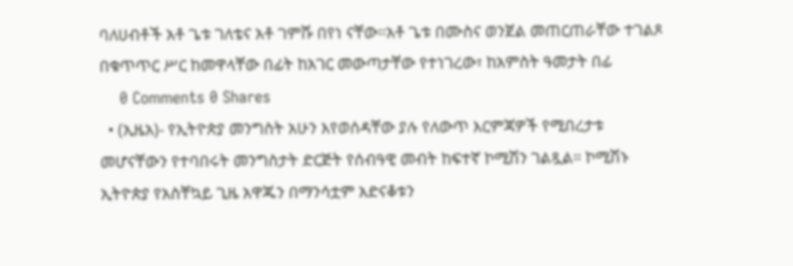ባለሀብቶች አቶ ጌቱ ገለቴና አቶ ገምሹ በየነ ናቸው፡፡አቶ ጌቱ በሙስና ወንጀል መጠርጠራቸው ተገልጾ በቁጥጥር ሥር ከመዋላቸው በፊት ከአገር መውጣታቸው የተነገረው፣ ከአምስት ዓመታት በፊ
    0 Comments 0 Shares
  • (ኢዜአ)- የኢትዮጵያ መንግስት አሁን እየወሰዳቸው ያሉ የለውጥ እርምጃዎች የሚበረታቱ መሆናቸውን የተባበሩት መንግስታት ድርጅት የሰብዓዊ መብት ከፍተኛ ኮሚሽን ገልጿል። ኮሚሽኑ ኢትዮጵያ የአስቸኳይ ጊዜ አዋጁን በማንሳቷም አድናቆቱን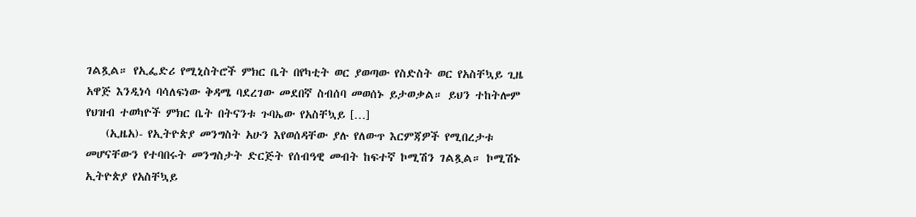ገልጿል። የኢፌድሪ የሚኒስትሮች ምክር ቤት በየካቲት ወር ያወጣው የስድስት ወር የአስቸኳይ ጊዜ አዋጅ እንዲነሳ ባሳለፍነው ቅዳሜ ባደረገው መደበኛ ስብሰባ መወሰኑ ይታወቃል። ይህን ተከትሎም የህዝብ ተወካዮች ምክር ቤት በትናንቱ ጉባኤው የአስቸኳይ […]
    (ኢዜአ)- የኢትዮጵያ መንግስት አሁን እየወሰዳቸው ያሉ የለውጥ እርምጃዎች የሚበረታቱ መሆናቸውን የተባበሩት መንግስታት ድርጅት የሰብዓዊ መብት ከፍተኛ ኮሚሽን ገልጿል። ኮሚሽኑ ኢትዮጵያ የአስቸኳይ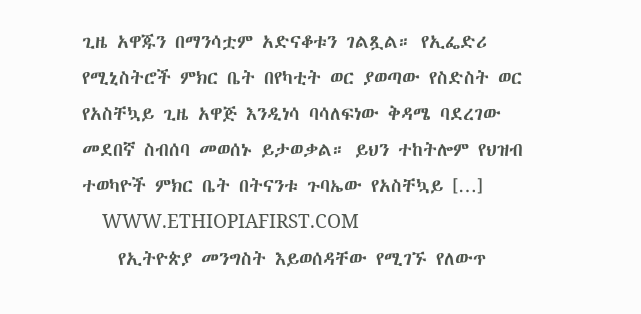ጊዜ አዋጁን በማንሳቷም አድናቆቱን ገልጿል። የኢፌድሪ የሚኒስትሮች ምክር ቤት በየካቲት ወር ያወጣው የስድስት ወር የአስቸኳይ ጊዜ አዋጅ እንዲነሳ ባሳለፍነው ቅዳሜ ባደረገው መደበኛ ስብሰባ መወሰኑ ይታወቃል። ይህን ተከትሎም የህዝብ ተወካዮች ምክር ቤት በትናንቱ ጉባኤው የአስቸኳይ […]
    WWW.ETHIOPIAFIRST.COM
    የኢትዮጵያ መንግስት እይወሰዳቸው የሚገኙ የለውጥ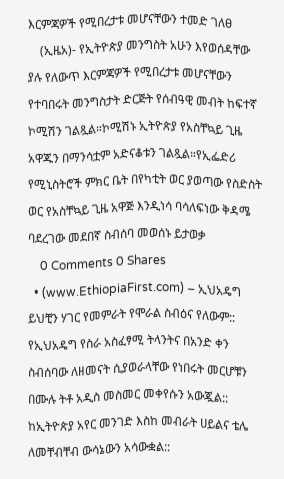እርምጃዎች የሚበረታቱ መሆናቸውን ተመድ ገለፀ
    (ኢዜአ)- የኢትዮጵያ መንግስት አሁን እየወሰዳቸው ያሉ የለውጥ እርምጃዎች የሚበረታቱ መሆናቸውን የተባበሩት መንግስታት ድርጅት የሰብዓዊ መብት ከፍተኛ ኮሚሽን ገልጿል።ኮሚሽኑ ኢትዮጵያ የአስቸኳይ ጊዜ አዋጁን በማንሳቷም አድናቆቱን ገልጿል።የኢፌድሪ የሚኒስትሮች ምክር ቤት በየካቲት ወር ያወጣው የስድስት ወር የአስቸኳይ ጊዜ አዋጅ እንዲነሳ ባሳለፍነው ቅዳሜ ባደረገው መደበኛ ስብሰባ መወሰኑ ይታወቃ
    0 Comments 0 Shares
  • (www.EthiopiaFirst.com) – ኢህአዴግ ይህቺን ሃገር የመምራት የሞራል ስብዕና የለውም:: የኢህአዴግ የስራ አስፈፃሚ ትላንትና በአንድ ቀን ስብሰባው ለዘመናት ሲያወራላቸው የነበሩት መርሆቹን በሙሉ ትቶ አዲስ መስመር መቀየሱን አውጇል:: ከኢትዮጵያ አየር መንገድ እስከ መብራት ሀይልና ቴሌ ለመቸብቸብ ውሳኔውን አሳውቋል::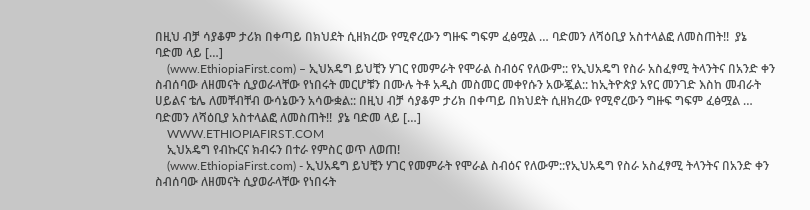በዚህ ብቻ ሳያቆም ታሪክ በቀጣይ በክህደት ሲዘክረው የሚኖረውን ግዙፍ ግፍም ፈፅሟል … ባድመን ለሻዕቢያ አስተላልፎ ለመስጠት!!  ያኔ ባድመ ላይ […]
    (www.EthiopiaFirst.com) – ኢህአዴግ ይህቺን ሃገር የመምራት የሞራል ስብዕና የለውም:: የኢህአዴግ የስራ አስፈፃሚ ትላንትና በአንድ ቀን ስብሰባው ለዘመናት ሲያወራላቸው የነበሩት መርሆቹን በሙሉ ትቶ አዲስ መስመር መቀየሱን አውጇል:: ከኢትዮጵያ አየር መንገድ እስከ መብራት ሀይልና ቴሌ ለመቸብቸብ ውሳኔውን አሳውቋል:: በዚህ ብቻ ሳያቆም ታሪክ በቀጣይ በክህደት ሲዘክረው የሚኖረውን ግዙፍ ግፍም ፈፅሟል … ባድመን ለሻዕቢያ አስተላልፎ ለመስጠት!!  ያኔ ባድመ ላይ […]
    WWW.ETHIOPIAFIRST.COM
    ኢህአዴግ የብኩርና ክብሩን በተራ የምስር ወጥ ለወጠ!
    (www.EthiopiaFirst.com) - ኢህአዴግ ይህቺን ሃገር የመምራት የሞራል ስብዕና የለውም::የኢህአዴግ የስራ አስፈፃሚ ትላንትና በአንድ ቀን ስብሰባው ለዘመናት ሲያወራላቸው የነበሩት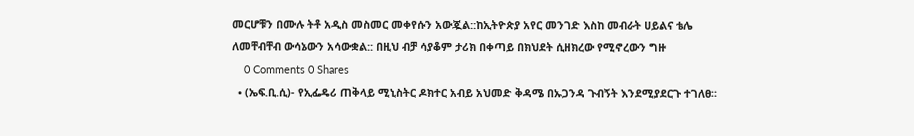መርሆቹን በሙሉ ትቶ አዲስ መስመር መቀየሱን አውጇል::ከኢትዮጵያ አየር መንገድ እስከ መብራት ሀይልና ቴሌ ለመቸብቸብ ውሳኔውን አሳውቋል:: በዚህ ብቻ ሳያቆም ታሪክ በቀጣይ በክህደት ሲዘክረው የሚኖረውን ግዙ
    0 Comments 0 Shares
  • (ኤፍ.ቢ.ሲ)- የኢፌዴሪ ጠቅላይ ሚኒስትር ዶክተር አብይ አህመድ ቅዳሜ በኡጋንዳ ጉብኝት እንደሚያደርጉ ተገለፀ።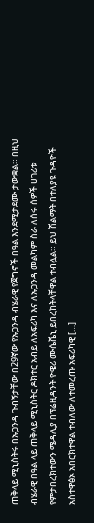ጠቅላይ ሚኒስትሩ በኡጋንዳ ጉብኝታቸው በ29ኛው የኡጋንዳ ብሄራዊ የጀግኖች በዓል እንደሚታደሙ ታውቋል። በዚህ ብሄራዊ በዓል ላይ ጠቅላይ ሚኒስትር ዶክተር አብይ ለአፍሪካ እና ለኡጋንዳ መልካም ስራ ለሰሩ ሰዎች ሀገሪቱ የምታበረክተውን ሜዳሊያ በፕሬዚዳንት ዮዌሪ ሙሴቬኒ ይበረከትላቸዋል ተብሏል። ይህ ሽልማት በተለያዩ ጉዳዮች አስተዋፅኦ አበርክተዋል ተብለው ለተመረጡ አፍሪካዊ […]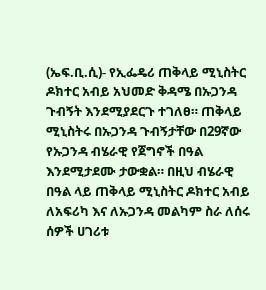(ኤፍ.ቢ.ሲ)- የኢፌዴሪ ጠቅላይ ሚኒስትር ዶክተር አብይ አህመድ ቅዳሜ በኡጋንዳ ጉብኝት እንደሚያደርጉ ተገለፀ። ጠቅላይ ሚኒስትሩ በኡጋንዳ ጉብኝታቸው በ29ኛው የኡጋንዳ ብሄራዊ የጀግኖች በዓል እንደሚታደሙ ታውቋል። በዚህ ብሄራዊ በዓል ላይ ጠቅላይ ሚኒስትር ዶክተር አብይ ለአፍሪካ እና ለኡጋንዳ መልካም ስራ ለሰሩ ሰዎች ሀገሪቱ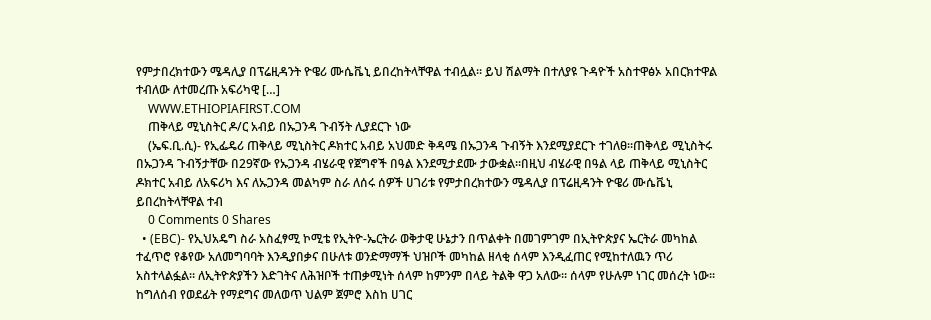የምታበረክተውን ሜዳሊያ በፕሬዚዳንት ዮዌሪ ሙሴቬኒ ይበረከትላቸዋል ተብሏል። ይህ ሽልማት በተለያዩ ጉዳዮች አስተዋፅኦ አበርክተዋል ተብለው ለተመረጡ አፍሪካዊ […]
    WWW.ETHIOPIAFIRST.COM
    ጠቅላይ ሚኒስትር ዶ/ር አብይ በኡጋንዳ ጉብኝት ሊያደርጉ ነው
    (ኤፍ.ቢ.ሲ)- የኢፌዴሪ ጠቅላይ ሚኒስትር ዶክተር አብይ አህመድ ቅዳሜ በኡጋንዳ ጉብኝት እንደሚያደርጉ ተገለፀ።ጠቅላይ ሚኒስትሩ በኡጋንዳ ጉብኝታቸው በ29ኛው የኡጋንዳ ብሄራዊ የጀግኖች በዓል እንደሚታደሙ ታውቋል።በዚህ ብሄራዊ በዓል ላይ ጠቅላይ ሚኒስትር ዶክተር አብይ ለአፍሪካ እና ለኡጋንዳ መልካም ስራ ለሰሩ ሰዎች ሀገሪቱ የምታበረክተውን ሜዳሊያ በፕሬዚዳንት ዮዌሪ ሙሴቬኒ ይበረከትላቸዋል ተብ
    0 Comments 0 Shares
  • (EBC)- የኢህአዴግ ስራ አስፈፃሚ ኮሚቴ የኢትዮ-ኤርትራ ወቅታዊ ሁኔታን በጥልቀት በመገምገም በኢትዮጵያና ኤርትራ መካከል ተፈጥሮ የቆየው አለመግባባት እንዲያበቃና በሁለቱ ወንድማማች ህዝቦች መካከል ዘላቂ ሰላም እንዲፈጠር የሚከተለዉን ጥሪ አስተላልፏል። ለኢትዮጵያችን እድገትና ለሕዝቦች ተጠቃሚነት ሰላም ከምንም በላይ ትልቅ ዋጋ አለው፡፡ ሰላም የሁሉም ነገር መሰረት ነው፡፡ ከግለሰብ የወደፊት የማደግና መለወጥ ህልም ጀምሮ እስከ ሀገር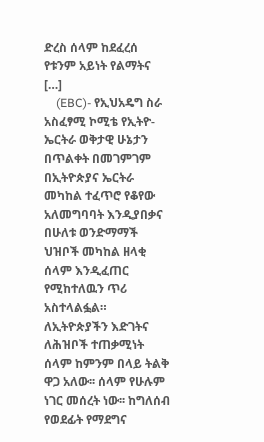ድረስ ሰላም ከደፈረሰ የቱንም አይነት የልማትና […]
    (EBC)- የኢህአዴግ ስራ አስፈፃሚ ኮሚቴ የኢትዮ-ኤርትራ ወቅታዊ ሁኔታን በጥልቀት በመገምገም በኢትዮጵያና ኤርትራ መካከል ተፈጥሮ የቆየው አለመግባባት እንዲያበቃና በሁለቱ ወንድማማች ህዝቦች መካከል ዘላቂ ሰላም እንዲፈጠር የሚከተለዉን ጥሪ አስተላልፏል። ለኢትዮጵያችን እድገትና ለሕዝቦች ተጠቃሚነት ሰላም ከምንም በላይ ትልቅ ዋጋ አለው፡፡ ሰላም የሁሉም ነገር መሰረት ነው፡፡ ከግለሰብ የወደፊት የማደግና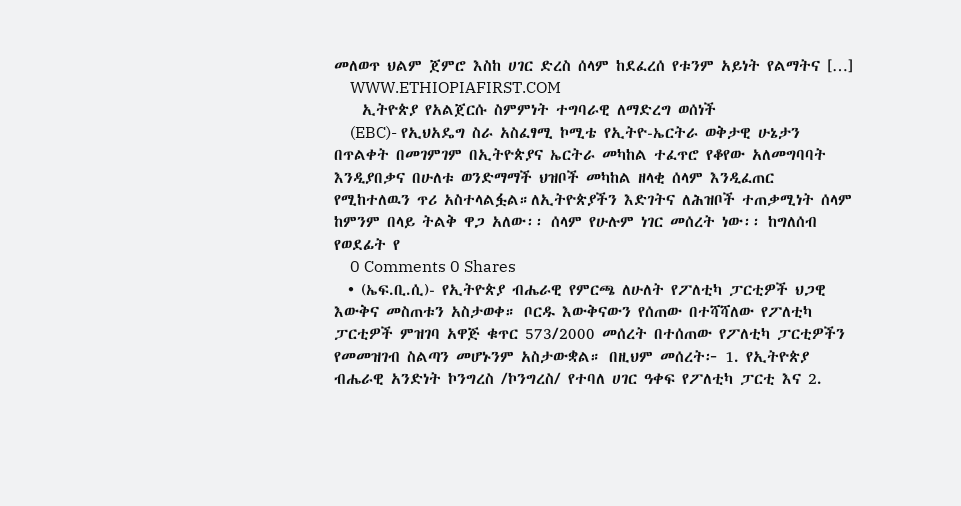መለወጥ ህልም ጀምሮ እስከ ሀገር ድረስ ሰላም ከደፈረሰ የቱንም አይነት የልማትና […]
    WWW.ETHIOPIAFIRST.COM
    ኢትዮጵያ የአልጀርሱ ስምምነት ተግባራዊ ለማድረግ ወሰነች
    (EBC)- የኢህአዴግ ስራ አስፈፃሚ ኮሚቴ የኢትዮ-ኤርትራ ወቅታዊ ሁኔታን በጥልቀት በመገምገም በኢትዮጵያና ኤርትራ መካከል ተፈጥሮ የቆየው አለመግባባት እንዲያበቃና በሁለቱ ወንድማማች ህዝቦች መካከል ዘላቂ ሰላም እንዲፈጠር የሚከተለዉን ጥሪ አስተላልፏል።ለኢትዮጵያችን እድገትና ለሕዝቦች ተጠቃሚነት ሰላም ከምንም በላይ ትልቅ ዋጋ አለው፡፡ ሰላም የሁሉም ነገር መሰረት ነው፡፡ ከግለሰብ የወደፊት የ
    0 Comments 0 Shares
  • (ኤፍ.ቢ.ሲ)- የኢትዮጵያ ብሔራዊ የምርጫ ለሁለት የፖለቲካ ፓርቲዎች ህጋዊ እውቅና መስጠቱን አስታወቀ። ቦርዱ እውቅናውን የሰጠው በተሻሻለው የፖለቲካ ፓርቲዎች ምዝገባ አዋጅ ቁጥር 573/2000 መሰረት በተሰጠው የፖለቲካ ፓርቲዎችን የመመዝገብ ስልጣን መሆኑንም አስታውቋል። በዚህም መሰረት፦ 1. የኢትዮጵያ ብሔራዊ አንድነት ኮንግረስ /ኮንግረስ/ የተባለ ሀገር ዓቀፍ የፖለቲካ ፓርቲ እና 2.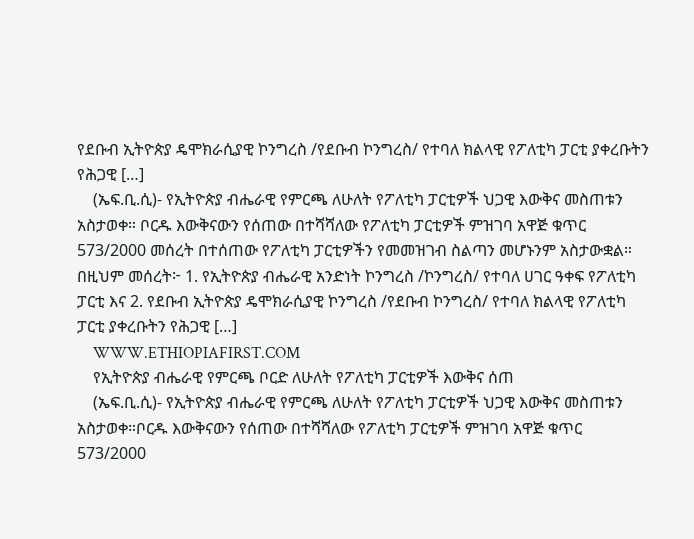የደቡብ ኢትዮጵያ ዴሞክራሲያዊ ኮንግረስ /የደቡብ ኮንግረስ/ የተባለ ክልላዊ የፖለቲካ ፓርቲ ያቀረቡትን የሕጋዊ […]
    (ኤፍ.ቢ.ሲ)- የኢትዮጵያ ብሔራዊ የምርጫ ለሁለት የፖለቲካ ፓርቲዎች ህጋዊ እውቅና መስጠቱን አስታወቀ። ቦርዱ እውቅናውን የሰጠው በተሻሻለው የፖለቲካ ፓርቲዎች ምዝገባ አዋጅ ቁጥር 573/2000 መሰረት በተሰጠው የፖለቲካ ፓርቲዎችን የመመዝገብ ስልጣን መሆኑንም አስታውቋል። በዚህም መሰረት፦ 1. የኢትዮጵያ ብሔራዊ አንድነት ኮንግረስ /ኮንግረስ/ የተባለ ሀገር ዓቀፍ የፖለቲካ ፓርቲ እና 2. የደቡብ ኢትዮጵያ ዴሞክራሲያዊ ኮንግረስ /የደቡብ ኮንግረስ/ የተባለ ክልላዊ የፖለቲካ ፓርቲ ያቀረቡትን የሕጋዊ […]
    WWW.ETHIOPIAFIRST.COM
    የኢትዮጵያ ብሔራዊ የምርጫ ቦርድ ለሁለት የፖለቲካ ፓርቲዎች እውቅና ሰጠ
    (ኤፍ.ቢ.ሲ)- የኢትዮጵያ ብሔራዊ የምርጫ ለሁለት የፖለቲካ ፓርቲዎች ህጋዊ እውቅና መስጠቱን አስታወቀ።ቦርዱ እውቅናውን የሰጠው በተሻሻለው የፖለቲካ ፓርቲዎች ምዝገባ አዋጅ ቁጥር 573/2000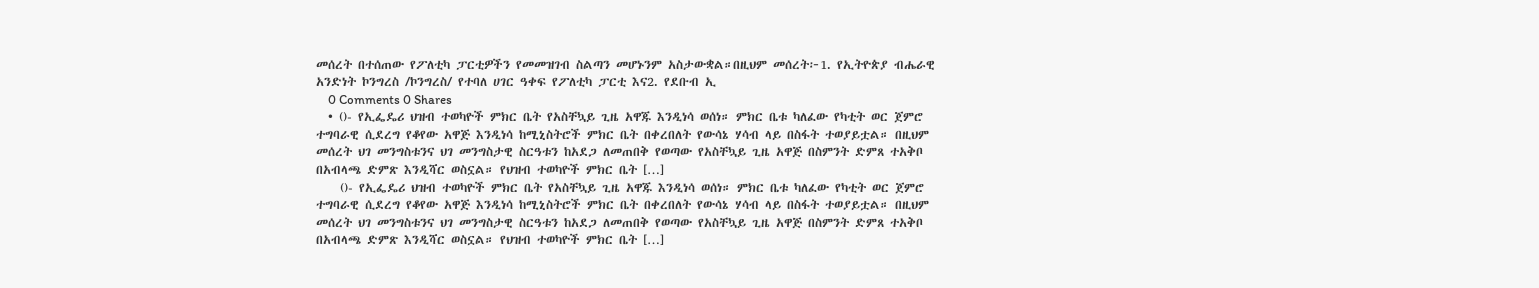መሰረት በተሰጠው የፖለቲካ ፓርቲዎችን የመመዝገብ ስልጣን መሆኑንም አስታውቋል።በዚህም መሰረት፦1. የኢትዮጵያ ብሔራዊ አንድነት ኮንግረስ /ኮንግረስ/ የተባለ ሀገር ዓቀፍ የፖለቲካ ፓርቲ እና2. የደቡብ ኢ
    0 Comments 0 Shares
  • ()- የኢፌዴሪ ህዝብ ተወካዮች ምክር ቤት የአስቸኳይ ጊዜ አዋጁ እንዲነሳ ወሰነ። ምክር ቤቱ ካለፈው የካቲት ወር ጀምሮ ተግባራዊ ሲደረግ የቆየው አዋጅ እንዲነሳ ከሚኒስትሮች ምክር ቤት በቀረበለት የውሳኔ ሃሳብ ላይ በስፋት ተወያይቷል። በዚህም መሰረት ህገ መንግስቱንና ህገ መንግስታዊ ስርዓቱን ከአደጋ ለመጠበቅ የወጣው የአስቸኳይ ጊዜ አዋጅ በስምንት ድምጸ ተአቅቦ በአብላጫ ድምጽ እንዲሻር ወስኗል። የህዝብ ተወካዮች ምክር ቤት […]
    ()- የኢፌዴሪ ህዝብ ተወካዮች ምክር ቤት የአስቸኳይ ጊዜ አዋጁ እንዲነሳ ወሰነ። ምክር ቤቱ ካለፈው የካቲት ወር ጀምሮ ተግባራዊ ሲደረግ የቆየው አዋጅ እንዲነሳ ከሚኒስትሮች ምክር ቤት በቀረበለት የውሳኔ ሃሳብ ላይ በስፋት ተወያይቷል። በዚህም መሰረት ህገ መንግስቱንና ህገ መንግስታዊ ስርዓቱን ከአደጋ ለመጠበቅ የወጣው የአስቸኳይ ጊዜ አዋጅ በስምንት ድምጸ ተአቅቦ በአብላጫ ድምጽ እንዲሻር ወስኗል። የህዝብ ተወካዮች ምክር ቤት […]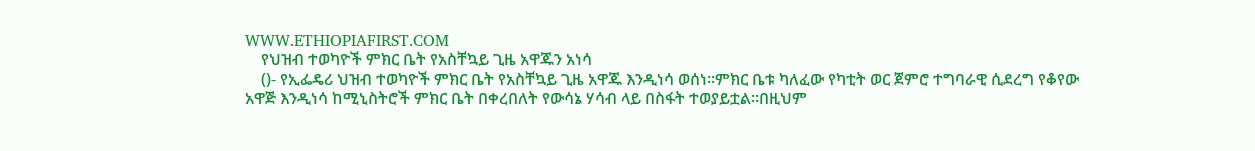WWW.ETHIOPIAFIRST.COM
    የህዝብ ተወካዮች ምክር ቤት የአስቸኳይ ጊዜ አዋጁን አነሳ
    ()- የኢፌዴሪ ህዝብ ተወካዮች ምክር ቤት የአስቸኳይ ጊዜ አዋጁ እንዲነሳ ወሰነ።ምክር ቤቱ ካለፈው የካቲት ወር ጀምሮ ተግባራዊ ሲደረግ የቆየው አዋጅ እንዲነሳ ከሚኒስትሮች ምክር ቤት በቀረበለት የውሳኔ ሃሳብ ላይ በስፋት ተወያይቷል።በዚህም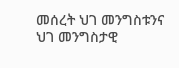መሰረት ህገ መንግስቱንና ህገ መንግስታዊ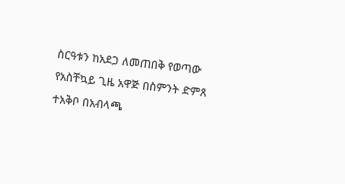ስርዓቱን ከአደጋ ለመጠበቅ የወጣው የአስቸኳይ ጊዜ አዋጅ በስምንት ድምጸ ተአቅቦ በአብላጫ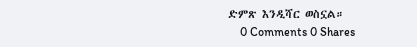ድምጽ እንዲሻር ወስኗል።
    0 Comments 0 Shares